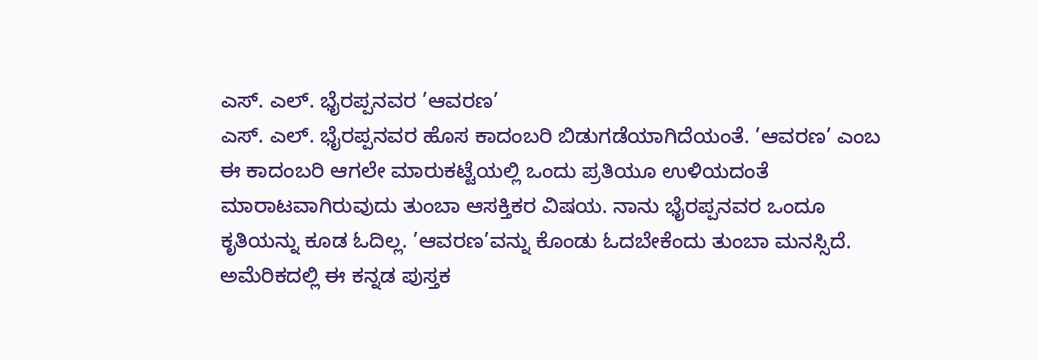ಎಸ್. ಎಲ್. ಭೈರಪ್ಪನವರ ’ಆವರಣ’
ಎಸ್. ಎಲ್. ಭೈರಪ್ಪನವರ ಹೊಸ ಕಾದಂಬರಿ ಬಿಡುಗಡೆಯಾಗಿದೆಯಂತೆ. ’ಆವರಣ’ ಎಂಬ ಈ ಕಾದಂಬರಿ ಆಗಲೇ ಮಾರುಕಟ್ಟೆಯಲ್ಲಿ ಒಂದು ಪ್ರತಿಯೂ ಉಳಿಯದಂತೆ ಮಾರಾಟವಾಗಿರುವುದು ತುಂಬಾ ಆಸಕ್ತಿಕರ ವಿಷಯ. ನಾನು ಭೈರಪ್ಪನವರ ಒಂದೂ ಕೃತಿಯನ್ನು ಕೂಡ ಓದಿಲ್ಲ. ’ಆವರಣ’ವನ್ನು ಕೊಂಡು ಓದಬೇಕೆಂದು ತುಂಬಾ ಮನಸ್ಸಿದೆ. ಅಮೆರಿಕದಲ್ಲಿ ಈ ಕನ್ನಡ ಪುಸ್ತಕ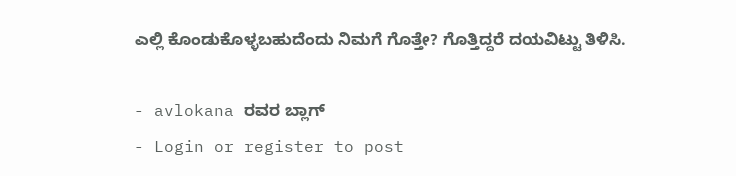ಎಲ್ಲಿ ಕೊಂಡುಕೊಳ್ಳಬಹುದೆಂದು ನಿಮಗೆ ಗೊತ್ತೇ? ಗೊತ್ತಿದ್ದರೆ ದಯವಿಟ್ಟು ತಿಳಿಸಿ.

- avlokana ರವರ ಬ್ಲಾಗ್
- Login or register to post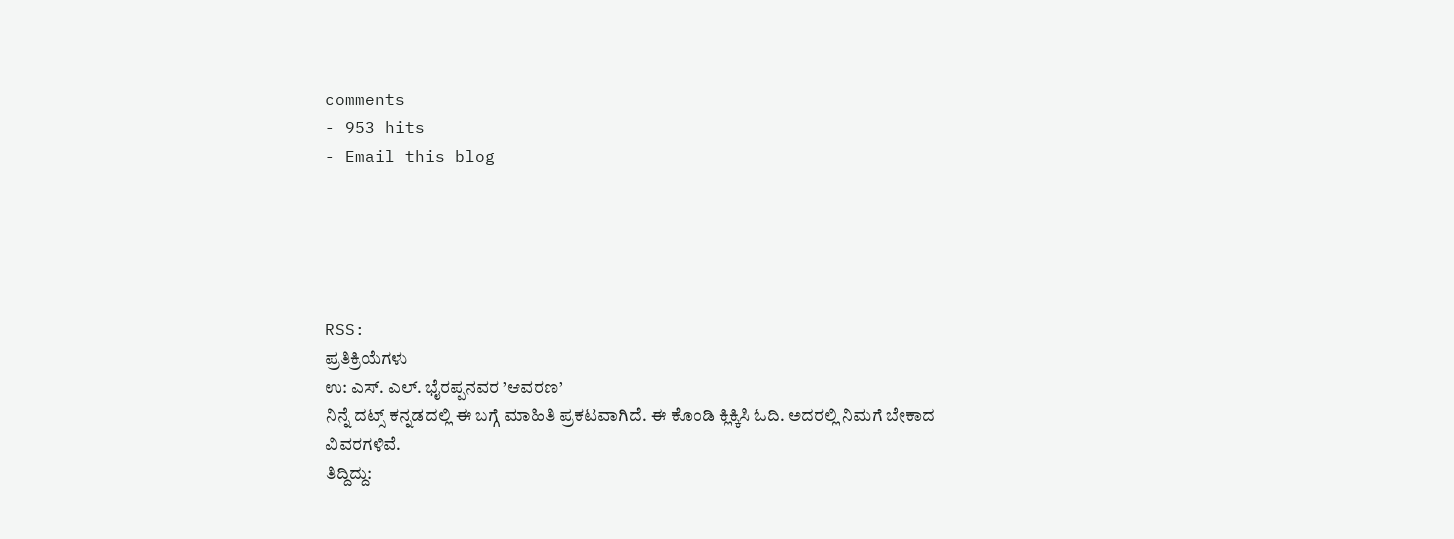comments
- 953 hits
- Email this blog





RSS:
ಪ್ರತಿಕ್ರಿಯೆಗಳು
ಉ: ಎಸ್. ಎಲ್. ಭೈರಪ್ಪನವರ ’ಆವರಣ’
ನಿನ್ನೆ ದಟ್ಸ್ ಕನ್ನಡದಲ್ಲಿ ಈ ಬಗ್ಗೆ ಮಾಹಿತಿ ಪ್ರಕಟವಾಗಿದೆ. ಈ ಕೊಂಡಿ ಕ್ಲಿಕ್ಕಿಸಿ ಓದಿ. ಅದರಲ್ಲಿ ನಿಮಗೆ ಬೇಕಾದ ವಿವರಗಳಿವೆ.
ತಿದ್ದಿದ್ದು: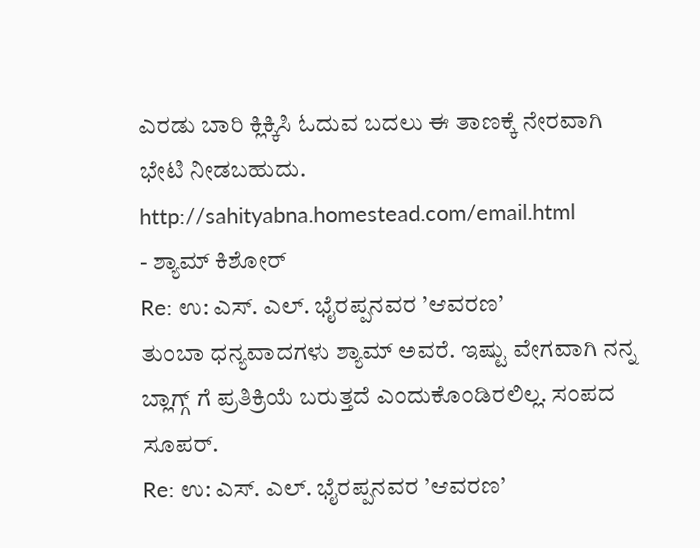ಎರಡು ಬಾರಿ ಕ್ಲಿಕ್ಕಿಸಿ ಓದುವ ಬದಲು ಈ ತಾಣಕ್ಕೆ ನೇರವಾಗಿ ಭೇಟಿ ನೀಡಬಹುದು. http://sahityabna.homestead.com/email.html
- ಶ್ಯಾಮ್ ಕಿಶೋರ್
Re: ಉ: ಎಸ್. ಎಲ್. ಭೈರಪ್ಪನವರ ’ಆವರಣ’
ತುಂಬಾ ಧನ್ಯವಾದಗಳು ಶ್ಯಾಮ್ ಅವರೆ. ಇಷ್ಟು ವೇಗವಾಗಿ ನನ್ನ ಬ್ಲಾಗ್ಗ್ ಗೆ ಪ್ರತಿಕ್ರಿಯೆ ಬರುತ್ತದೆ ಎಂದುಕೊಂಡಿರಲಿಲ್ಲ. ಸಂಪದ ಸೂಪರ್.
Re: ಉ: ಎಸ್. ಎಲ್. ಭೈರಪ್ಪನವರ ’ಆವರಣ’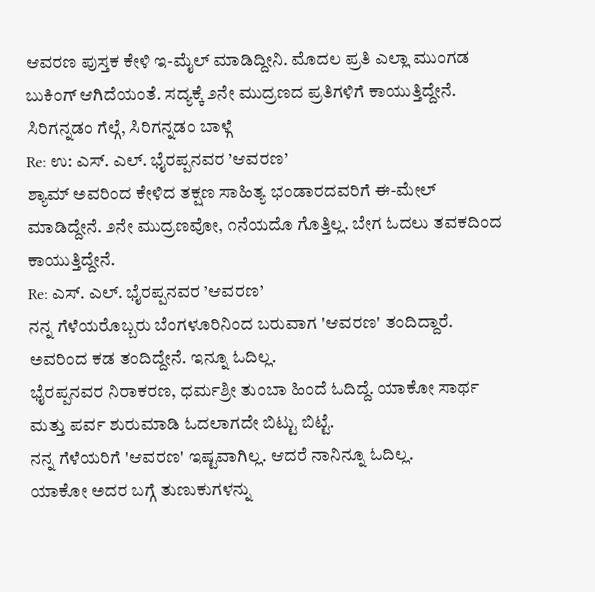ಆವರಣ ಪುಸ್ತಕ ಕೇಳಿ ಇ-ಮೈಲ್ ಮಾಡಿದ್ದೀನಿ. ಮೊದಲ ಪ್ರತಿ ಎಲ್ಲಾ ಮುಂಗಡ ಬುಕಿಂಗ್ ಆಗಿದೆಯಂತೆ. ಸದ್ಯಕ್ಕೆ ೨ನೇ ಮುದ್ರಣದ ಪ್ರತಿಗಳಿಗೆ ಕಾಯುತ್ತಿದ್ದೇನೆ.
ಸಿರಿಗನ್ನಡಂ ಗೆಲ್ಗೆ, ಸಿರಿಗನ್ನಡಂ ಬಾಳ್ಗೆ
Re: ಉ: ಎಸ್. ಎಲ್. ಭೈರಪ್ಪನವರ ’ಆವರಣ’
ಶ್ಯಾಮ್ ಅವರಿಂದ ಕೇಳಿದ ತಕ್ಷಣ ಸಾಹಿತ್ಯ ಭಂಡಾರದವರಿಗೆ ಈ-ಮೇಲ್ ಮಾಡಿದ್ದೇನೆ. ೨ನೇ ಮುದ್ರಣವೋ, ೧ನೆಯದೊ ಗೊತ್ತಿಲ್ಲ. ಬೇಗ ಓದಲು ತವಕದಿಂದ ಕಾಯುತ್ತಿದ್ದೇನೆ.
Re: ಎಸ್. ಎಲ್. ಭೈರಪ್ಪನವರ ’ಆವರಣ’
ನನ್ನ ಗೆಳೆಯರೊಬ್ಬರು ಬೆಂಗಳೂರಿನಿಂದ ಬರುವಾಗ 'ಆವರಣ' ತಂದಿದ್ದಾರೆ. ಅವರಿಂದ ಕಡ ತಂದಿದ್ದೇನೆ. ಇನ್ನೂ ಓದಿಲ್ಲ.
ಭೈರಪ್ಪನವರ ನಿರಾಕರಣ, ಧರ್ಮಶ್ರೀ ತುಂಬಾ ಹಿಂದೆ ಓದಿದ್ದೆ. ಯಾಕೋ ಸಾರ್ಥ ಮತ್ತು ಪರ್ವ ಶುರುಮಾಡಿ ಓದಲಾಗದೇ ಬಿಟ್ಟು ಬಿಟ್ಟೆ.
ನನ್ನ ಗೆಳೆಯರಿಗೆ 'ಆವರಣ' ಇಷ್ಟವಾಗಿಲ್ಲ. ಆದರೆ ನಾನಿನ್ನೂ ಓದಿಲ್ಲ.
ಯಾಕೋ ಅದರ ಬಗ್ಗೆ ತುಣುಕುಗಳನ್ನು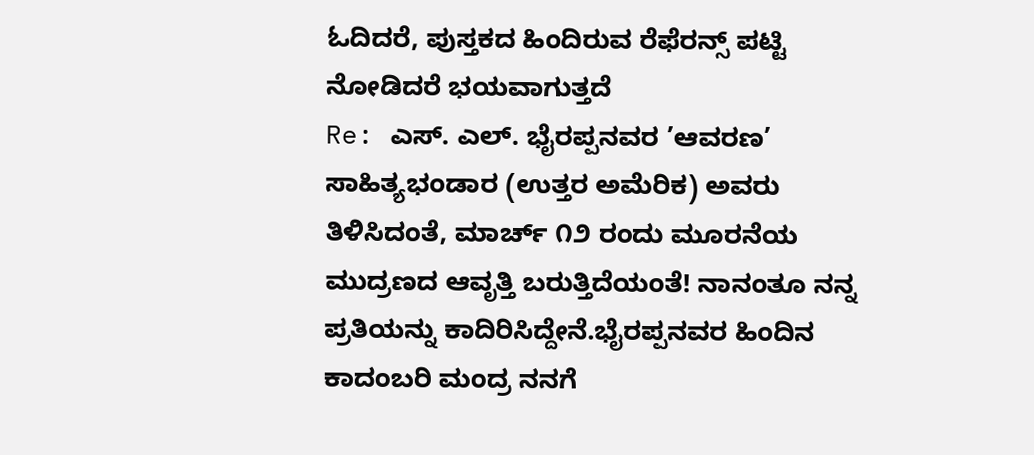ಓದಿದರೆ, ಪುಸ್ತಕದ ಹಿಂದಿರುವ ರೆಫೆರನ್ಸ್ ಪಟ್ಟಿ ನೋಡಿದರೆ ಭಯವಾಗುತ್ತದೆ
Re: ಎಸ್. ಎಲ್. ಭೈರಪ್ಪನವರ ’ಆವರಣ’
ಸಾಹಿತ್ಯಭಂಡಾರ (ಉತ್ತರ ಅಮೆರಿಕ) ಅವರು ತಿಳಿಸಿದಂತೆ, ಮಾರ್ಚ್ ೧೨ ರಂದು ಮೂರನೆಯ ಮುದ್ರಣದ ಆವೃತ್ತಿ ಬರುತ್ತಿದೆಯಂತೆ! ನಾನಂತೂ ನನ್ನ ಪ್ರತಿಯನ್ನು ಕಾದಿರಿಸಿದ್ದೇನೆ.ಭೈರಪ್ಪನವರ ಹಿಂದಿನ ಕಾದಂಬರಿ ಮಂದ್ರ ನನಗೆ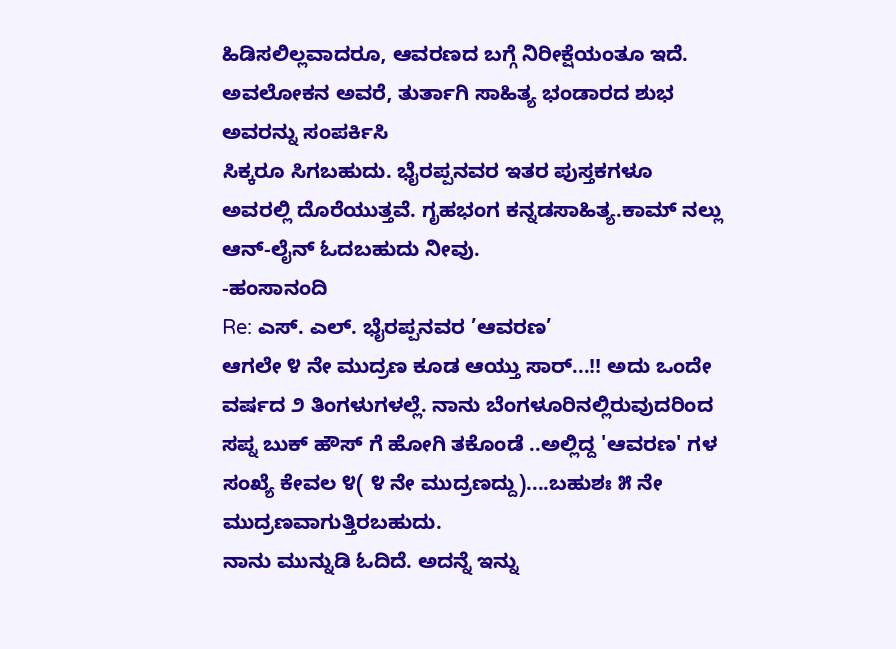ಹಿಡಿಸಲಿಲ್ಲವಾದರೂ, ಆವರಣದ ಬಗ್ಗೆ ನಿರೀಕ್ಷೆಯಂತೂ ಇದೆ.
ಅವಲೋಕನ ಅವರೆ, ತುರ್ತಾಗಿ ಸಾಹಿತ್ಯ ಭಂಡಾರದ ಶುಭ ಅವರನ್ನು ಸಂಪರ್ಕಿಸಿ
ಸಿಕ್ಕರೂ ಸಿಗಬಹುದು. ಭೈರಪ್ಪನವರ ಇತರ ಪುಸ್ತಕಗಳೂ ಅವರಲ್ಲಿ ದೊರೆಯುತ್ತವೆ. ಗೃಹಭಂಗ ಕನ್ನಡಸಾಹಿತ್ಯ.ಕಾಮ್ ನಲ್ಲು ಆನ್-ಲೈನ್ ಓದಬಹುದು ನೀವು.
-ಹಂಸಾನಂದಿ
Re: ಎಸ್. ಎಲ್. ಭೈರಪ್ಪನವರ ’ಆವರಣ’
ಆಗಲೇ ೪ ನೇ ಮುದ್ರಣ ಕೂಡ ಆಯ್ತು ಸಾರ್...!! ಅದು ಒಂದೇ ವರ್ಷದ ೨ ತಿಂಗಳುಗಳಲ್ಲೆ. ನಾನು ಬೆಂಗಳೂರಿನಲ್ಲಿರುವುದರಿಂದ ಸಪ್ನ ಬುಕ್ ಹೌಸ್ ಗೆ ಹೋಗಿ ತಕೊಂಡೆ ..ಅಲ್ಲಿದ್ದ 'ಆವರಣ' ಗಳ ಸಂಖ್ಯೆ ಕೇವಲ ೪( ೪ ನೇ ಮುದ್ರಣದ್ದು)....ಬಹುಶಃ ೫ ನೇ ಮುದ್ರಣವಾಗುತ್ತಿರಬಹುದು.
ನಾನು ಮುನ್ನುಡಿ ಓದಿದೆ. ಅದನ್ನೆ ಇನ್ನು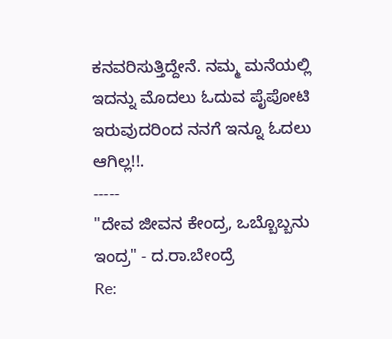ಕನವರಿಸುತ್ತಿದ್ದೇನೆ. ನಮ್ಮ ಮನೆಯಲ್ಲಿ ಇದನ್ನು ಮೊದಲು ಓದುವ ಪೈಪೋಟಿ ಇರುವುದರಿಂದ ನನಗೆ ಇನ್ನೂ ಓದಲು ಆಗಿಲ್ಲ!!.
-----
"ದೇವ ಜೀವನ ಕೇಂದ್ರ, ಒಬ್ಬೊಬ್ಬನು ಇಂದ್ರ" - ದ.ರಾ.ಬೇಂದ್ರೆ
Re: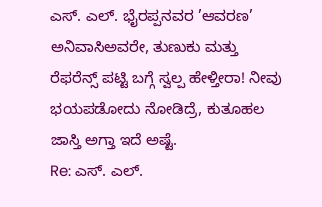ಎಸ್. ಎಲ್. ಭೈರಪ್ಪನವರ ’ಆವರಣ’
ಅನಿವಾಸಿಅವರೇ, ತುಣುಕು ಮತ್ತು ರೆಫರೆನ್ಸ್ ಪಟ್ಟಿ ಬಗ್ಗೆ ಸ್ವಲ್ಪ ಹೇಳ್ತೀರಾ! ನೀವು ಭಯಪಡೋದು ನೋಡಿದ್ರೆ, ಕುತೂಹಲ ಜಾಸ್ತಿ ಅಗ್ತಾ ಇದೆ ಅಷ್ಟೆ.
Re: ಎಸ್. ಎಲ್.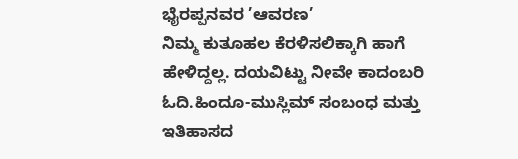ಭೈರಪ್ಪನವರ ’ಆವರಣ’
ನಿಮ್ಮ ಕುತೂಹಲ ಕೆರಳಿಸಲಿಕ್ಕಾಗಿ ಹಾಗೆ ಹೇಳಿದ್ದಲ್ಲ. ದಯವಿಟ್ಟು ನೀವೇ ಕಾದಂಬರಿ ಓದಿ.ಹಿಂದೂ-ಮುಸ್ಲಿಮ್ ಸಂಬಂಧ ಮತ್ತು ಇತಿಹಾಸದ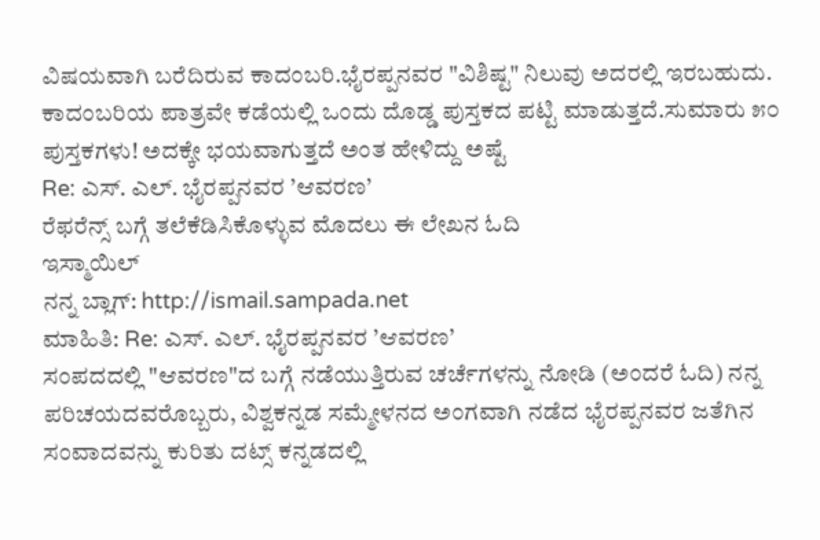ವಿಷಯವಾಗಿ ಬರೆದಿರುವ ಕಾದಂಬರಿ.ಭೈರಪ್ಪನವರ "ವಿಶಿಷ್ಟ" ನಿಲುವು ಅದರಲ್ಲಿ ಇರಬಹುದು. ಕಾದಂಬರಿಯ ಪಾತ್ರವೇ ಕಡೆಯಲ್ಲಿ ಒಂದು ದೊಡ್ಡ ಪುಸ್ತಕದ ಪಟ್ಟಿ ಮಾಡುತ್ತದೆ.ಸುಮಾರು ೫೦ ಪುಸ್ತಕಗಳು! ಅದಕ್ಕೇ ಭಯವಾಗುತ್ತದೆ ಅಂತ ಹೇಳಿದ್ದು ಅಷ್ಟೆ
Re: ಎಸ್. ಎಲ್. ಭೈರಪ್ಪನವರ ’ಆವರಣ’
ರೆಫರೆನ್ಸ್ ಬಗ್ಗೆ ತಲೆಕೆಡಿಸಿಕೊಳ್ಳುವ ಮೊದಲು ಈ ಲೇಖನ ಓದಿ
ಇಸ್ಮಾಯಿಲ್
ನನ್ನ ಬ್ಲಾಗ್: http://ismail.sampada.net
ಮಾಹಿತಿ: Re: ಎಸ್. ಎಲ್. ಭೈರಪ್ಪನವರ ’ಆವರಣ’
ಸಂಪದದಲ್ಲಿ "ಆವರಣ"ದ ಬಗ್ಗೆ ನಡೆಯುತ್ತಿರುವ ಚರ್ಚೆಗಳನ್ನು ನೋಡಿ (ಅಂದರೆ ಓದಿ) ನನ್ನ ಪರಿಚಯದವರೊಬ್ಬರು, ವಿಶ್ವಕನ್ನಡ ಸಮ್ಮೇಳನದ ಅಂಗವಾಗಿ ನಡೆದ ಭೈರಪ್ಪನವರ ಜತೆಗಿನ ಸಂವಾದವನ್ನು ಕುರಿತು ದಟ್ಸ್ ಕನ್ನಡದಲ್ಲಿ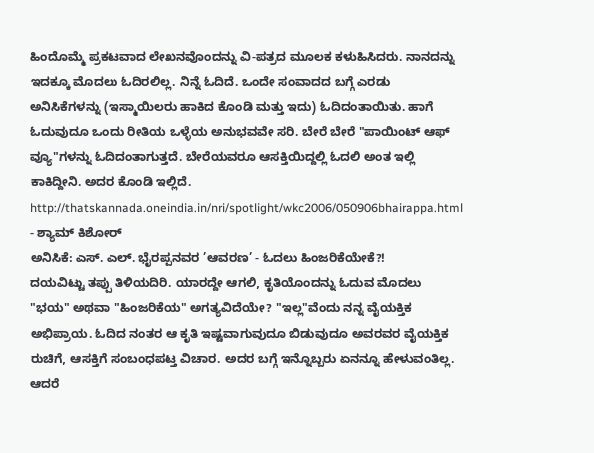ಹಿಂದೊಮ್ಮೆ ಪ್ರಕಟವಾದ ಲೇಖನವೊಂದನ್ನು ವಿ-ಪತ್ರದ ಮೂಲಕ ಕಳುಹಿಸಿದರು. ನಾನದನ್ನು ಇದಕ್ಕೂ ಮೊದಲು ಓದಿರಲಿಲ್ಲ. ನಿನ್ನೆ ಓದಿದೆ. ಒಂದೇ ಸಂವಾದದ ಬಗ್ಗೆ ಎರಡು ಅನಿಸಿಕೆಗಳನ್ನು (ಇಸ್ಮಾಯಿಲರು ಹಾಕಿದ ಕೊಂಡಿ ಮತ್ತು ಇದು) ಓದಿದಂತಾಯಿತು. ಹಾಗೆ ಓದುವುದೂ ಒಂದು ರೀತಿಯ ಒಳ್ಳೆಯ ಅನುಭವವೇ ಸರಿ. ಬೇರೆ ಬೇರೆ "ಪಾಯಿಂಟ್ ಆಫ್ ವ್ಯೂ"ಗಳನ್ನು ಓದಿದಂತಾಗುತ್ತದೆ. ಬೇರೆಯವರೂ ಆಸಕ್ತಿಯಿದ್ದಲ್ಲಿ ಓದಲಿ ಅಂತ ಇಲ್ಲಿ ಕಾಕಿದ್ದೀನಿ. ಅದರ ಕೊಂಡಿ ಇಲ್ಲಿದೆ.
http://thatskannada.oneindia.in/nri/spotlight/wkc2006/050906bhairappa.html
- ಶ್ಯಾಮ್ ಕಿಶೋರ್
ಅನಿಸಿಕೆ: ಎಸ್. ಎಲ್. ಭೈರಪ್ಪನವರ ’ಆವರಣ’ - ಓದಲು ಹಿಂಜರಿಕೆಯೇಕೆ?!
ದಯವಿಟ್ಟು ತಪ್ಪು ತಿಳಿಯದಿರಿ. ಯಾರದ್ದೇ ಆಗಲಿ, ಕೃತಿಯೊಂದನ್ನು ಓದುವ ಮೊದಲು "ಭಯ" ಅಥವಾ "ಹಿಂಜರಿಕೆಯ" ಅಗತ್ಯವಿದೆಯೇ? "ಇಲ್ಲ"ವೆಂದು ನನ್ನ ವೈಯಕ್ತಿಕ ಅಭಿಪ್ರಾಯ. ಓದಿದ ನಂತರ ಆ ಕೃತಿ ಇಷ್ಟವಾಗುವುದೂ ಬಿಡುವುದೂ ಅವರವರ ವೈಯಕ್ತಿಕ ರುಚಿಗೆ, ಆಸಕ್ತಿಗೆ ಸಂಬಂಧಪಟ್ತ ವಿಚಾರ. ಅದರ ಬಗ್ಗೆ ಇನ್ನೊಬ್ಬರು ಏನನ್ನೂ ಹೇಳುವಂತಿಲ್ಲ. ಆದರೆ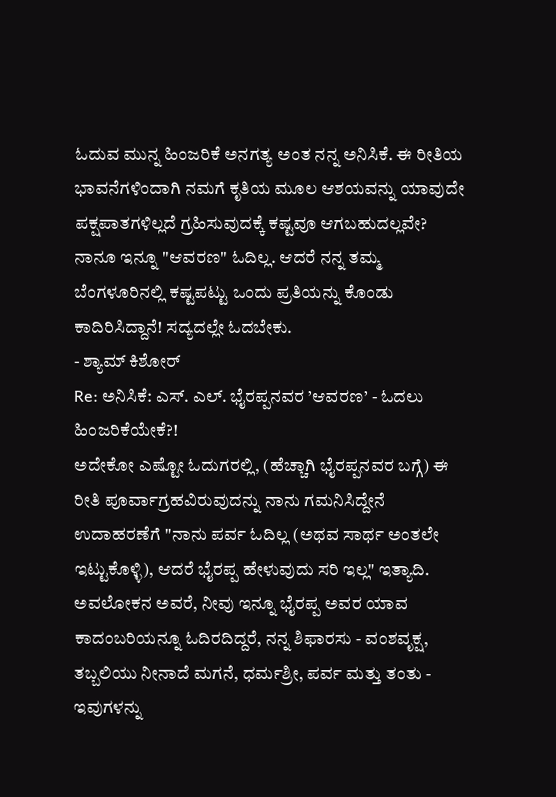ಓದುವ ಮುನ್ನ ಹಿಂಜರಿಕೆ ಅನಗತ್ಯ ಅಂತ ನನ್ನ ಅನಿಸಿಕೆ. ಈ ರೀತಿಯ ಭಾವನೆಗಳಿಂದಾಗಿ ನಮಗೆ ಕೃತಿಯ ಮೂಲ ಆಶಯವನ್ನು ಯಾವುದೇ ಪಕ್ಷಪಾತಗಳಿಲ್ಲದೆ ಗ್ರಹಿಸುವುದಕ್ಕೆ ಕಷ್ಟವೂ ಆಗಬಹುದಲ್ಲವೇ?
ನಾನೂ ಇನ್ನೂ "ಆವರಣ" ಓದಿಲ್ಲ. ಆದರೆ ನನ್ನ ತಮ್ಮ ಬೆಂಗಳೂರಿನಲ್ಲಿ ಕಷ್ಟಪಟ್ಟು ಒಂದು ಪ್ರತಿಯನ್ನು ಕೊಂಡು ಕಾದಿರಿಸಿದ್ದಾನೆ! ಸದ್ಯದಲ್ಲೇ ಓದಬೇಕು.
- ಶ್ಯಾಮ್ ಕಿಶೋರ್
Re: ಅನಿಸಿಕೆ: ಎಸ್. ಎಲ್. ಭೈರಪ್ಪನವರ ’ಆವರಣ’ - ಓದಲು ಹಿಂಜರಿಕೆಯೇಕೆ?!
ಅದೇಕೋ ಎಷ್ಟೋ ಓದುಗರಲ್ಲಿ, (ಹೆಚ್ಚಾಗಿ ಭೈರಪ್ಪನವರ ಬಗ್ಗೆ) ಈ ರೀತಿ ಪೂರ್ವಾಗ್ರಹವಿರುವುದನ್ನು ನಾನು ಗಮನಿಸಿದ್ದೇನೆ
ಉದಾಹರಣೆಗೆ "ನಾನು ಪರ್ವ ಓದಿಲ್ಲ (ಅಥವ ಸಾರ್ಥ ಅಂತಲೇ ಇಟ್ಟುಕೊಳ್ಳಿ), ಆದರೆ ಭೈರಪ್ಪ ಹೇಳುವುದು ಸರಿ ಇಲ್ಲ" ಇತ್ಯಾದಿ.
ಅವಲೋಕನ ಅವರೆ, ನೀವು ಇನ್ನೂ ಭೈರಪ್ಪ ಅವರ ಯಾವ ಕಾದಂಬರಿಯನ್ನೂ ಓದಿರದಿದ್ದರೆ, ನನ್ನ ಶಿಫಾರಸು - ವಂಶವೃಕ್ಷ, ತಬ್ಬಲಿಯು ನೀನಾದೆ ಮಗನೆ, ಧರ್ಮಶ್ರೀ, ಪರ್ವ ಮತ್ತು ತಂತು - ಇವುಗಳನ್ನು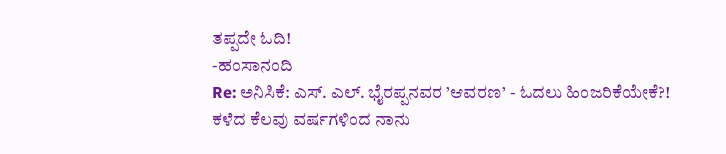ತಪ್ಪದೇ ಓದಿ!
-ಹಂಸಾನಂದಿ
Re: ಅನಿಸಿಕೆ: ಎಸ್. ಎಲ್. ಭೈರಪ್ಪನವರ ’ಆವರಣ’ - ಓದಲು ಹಿಂಜರಿಕೆಯೇಕೆ?!
ಕಳೆದ ಕೆಲವು ವರ್ಷಗಳಿಂದ ನಾನು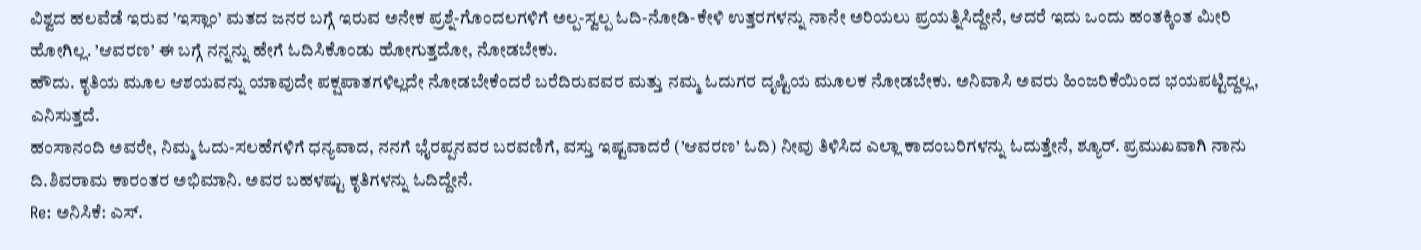ವಿಶ್ವದ ಹಲವೆಡೆ ಇರುವ ’ಇಸ್ಲಾಂ’ ಮತದ ಜನರ ಬಗ್ಗೆ ಇರುವ ಅನೇಕ ಪ್ರಶ್ನೆ-ಗೊಂದಲಗಳಿಗೆ ಅಲ್ಪ-ಸ್ವಲ್ಪ ಓದಿ-ನೋಡಿ-ಕೇಳಿ ಉತ್ತರಗಳನ್ನು ನಾನೇ ಅರಿಯಲು ಪ್ರಯತ್ನಿಸಿದ್ದೇನೆ, ಆದರೆ ಇದು ಒಂದು ಹಂತಕ್ಕಿಂತ ಮೀರಿ ಹೋಗಿಲ್ಲ. ’ಆವರಣ’ ಈ ಬಗ್ಗೆ ನನ್ನನ್ನು ಹೇಗೆ ಓದಿಸಿಕೊಂಡು ಹೋಗುತ್ತದೋ, ನೋಡಬೇಕು.
ಹೌದು. ಕೃತಿಯ ಮೂಲ ಆಶಯವನ್ನು ಯಾವುದೇ ಪಕ್ಷಪಾತಗಳಿಲ್ಲದೇ ನೋಡಬೇಕೆಂದರೆ ಬರೆದಿರುವವರ ಮತ್ತು ನಮ್ಮ ಓದುಗರ ದೃಷ್ಟಿಯ ಮೂಲಕ ನೋಡಬೇಕು. ಅನಿವಾಸಿ ಅವರು ಹಿಂಜರಿಕೆಯಿಂದ ಭಯಪಟ್ಟಿದ್ದಲ್ಲ, ಎನಿಸುತ್ತದೆ.
ಹಂಸಾನಂದಿ ಅವರೇ, ನಿಮ್ಮ ಓದು-ಸಲಹೆಗಳಿಗೆ ಧನ್ಯವಾದ, ನನಗೆ ಭೈರಪ್ಪನವರ ಬರವಣಿಗೆ, ವಸ್ತು ಇಷ್ಟವಾದರೆ (’ಆವರಣ’ ಓದಿ) ನೀವು ತಿಳಿಸಿದ ಎಲ್ಲಾ ಕಾದಂಬರಿಗಳನ್ನು ಓದುತ್ತೇನೆ, ಶ್ಯೂರ್. ಪ್ರಮುಖವಾಗಿ ನಾನು ದಿ.ಶಿವರಾಮ ಕಾರಂತರ ಅಭಿಮಾನಿ. ಅವರ ಬಹಳಷ್ಟು ಕೃತಿಗಳನ್ನು ಓದಿದ್ದೇನೆ.
Re: ಅನಿಸಿಕೆ: ಎಸ್.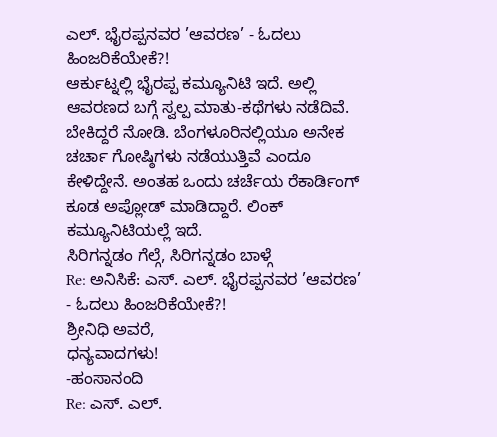ಎಲ್. ಭೈರಪ್ಪನವರ ’ಆವರಣ’ - ಓದಲು ಹಿಂಜರಿಕೆಯೇಕೆ?!
ಆರ್ಕುಟ್ನಲ್ಲಿ ಭೈರಪ್ಪ ಕಮ್ಯೂನಿಟಿ ಇದೆ. ಅಲ್ಲಿ ಆವರಣದ ಬಗ್ಗೆ ಸ್ವಲ್ಪ ಮಾತು-ಕಥೆಗಳು ನಡೆದಿವೆ. ಬೇಕಿದ್ದರೆ ನೋಡಿ. ಬೆಂಗಳೂರಿನಲ್ಲಿಯೂ ಅನೇಕ ಚರ್ಚಾ ಗೋಷ್ಠಿಗಳು ನಡೆಯುತ್ತಿವೆ ಎಂದೂ ಕೇಳಿದ್ದೇನೆ. ಅಂತಹ ಒಂದು ಚರ್ಚೆಯ ರೆಕಾರ್ಡಿಂಗ್ ಕೂಡ ಅಪ್ಲೋಡ್ ಮಾಡಿದ್ದಾರೆ. ಲಿಂಕ್ ಕಮ್ಯೂನಿಟಿಯಲ್ಲೆ ಇದೆ.
ಸಿರಿಗನ್ನಡಂ ಗೆಲ್ಗೆ, ಸಿರಿಗನ್ನಡಂ ಬಾಳ್ಗೆ
Re: ಅನಿಸಿಕೆ: ಎಸ್. ಎಲ್. ಭೈರಪ್ಪನವರ ’ಆವರಣ’ - ಓದಲು ಹಿಂಜರಿಕೆಯೇಕೆ?!
ಶ್ರೀನಿಧಿ ಅವರೆ,
ಧನ್ಯವಾದಗಳು!
-ಹಂಸಾನಂದಿ
Re: ಎಸ್. ಎಲ್.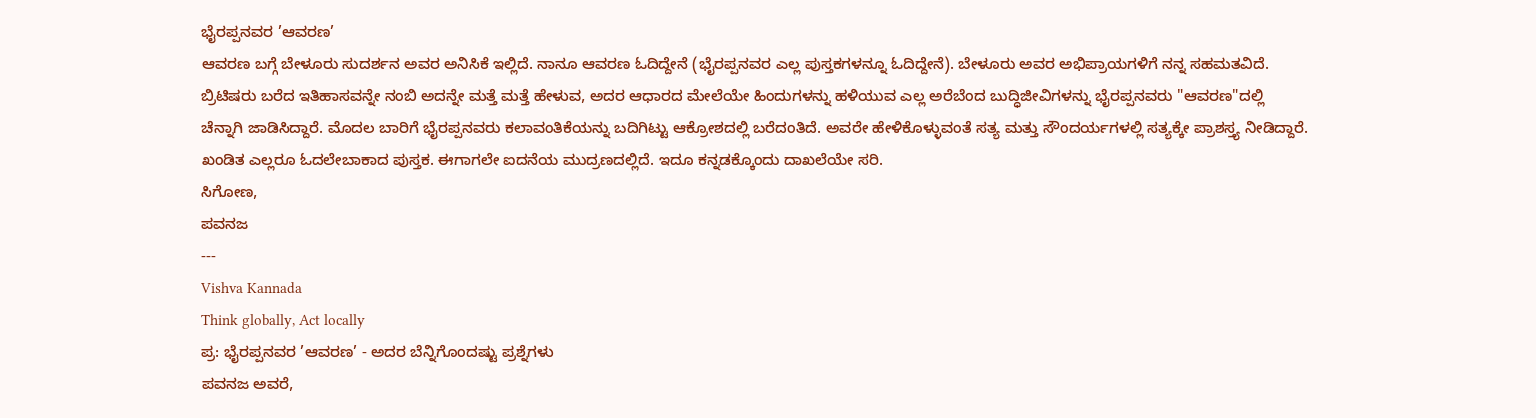ಭೈರಪ್ಪನವರ ’ಆವರಣ’
ಆವರಣ ಬಗ್ಗೆ ಬೇಳೂರು ಸುದರ್ಶನ ಅವರ ಅನಿಸಿಕೆ ಇಲ್ಲಿದೆ. ನಾನೂ ಆವರಣ ಓದಿದ್ದೇನೆ (ಭೈರಪ್ಪನವರ ಎಲ್ಲ ಪುಸ್ತಕಗಳನ್ನೂ ಓದಿದ್ದೇನೆ). ಬೇಳೂರು ಅವರ ಅಭಿಪ್ರಾಯಗಳಿಗೆ ನನ್ನ ಸಹಮತವಿದೆ. ಬ್ರಿಟಿಷರು ಬರೆದ ಇತಿಹಾಸವನ್ನೇ ನಂಬಿ ಅದನ್ನೇ ಮತ್ತೆ ಮತ್ತೆ ಹೇಳುವ, ಅದರ ಆಧಾರದ ಮೇಲೆಯೇ ಹಿಂದುಗಳನ್ನು ಹಳಿಯುವ ಎಲ್ಲ ಅರೆಬೆಂದ ಬುದ್ಧಿಜೀವಿಗಳನ್ನು ಭೈರಪ್ಪನವರು "ಆವರಣ"ದಲ್ಲಿ ಚೆನ್ನಾಗಿ ಜಾಡಿಸಿದ್ದಾರೆ. ಮೊದಲ ಬಾರಿಗೆ ಭೈರಪ್ಪನವರು ಕಲಾವಂತಿಕೆಯನ್ನು ಬದಿಗಿಟ್ಟು ಆಕ್ರೋಶದಲ್ಲಿ ಬರೆದಂತಿದೆ. ಅವರೇ ಹೇಳಿಕೊಳ್ಳುವಂತೆ ಸತ್ಯ ಮತ್ತು ಸೌಂದರ್ಯಗಳಲ್ಲಿ ಸತ್ಯಕ್ಕೇ ಪ್ರಾಶಸ್ತ್ಯ ನೀಡಿದ್ದಾರೆ. ಖಂಡಿತ ಎಲ್ಲರೂ ಓದಲೇಬಾಕಾದ ಪುಸ್ತಕ. ಈಗಾಗಲೇ ಐದನೆಯ ಮುದ್ರಣದಲ್ಲಿದೆ. ಇದೂ ಕನ್ನಡಕ್ಕೊಂದು ದಾಖಲೆಯೇ ಸರಿ.
ಸಿಗೋಣ,
ಪವನಜ
---
Vishva Kannada
Think globally, Act locally
ಪ್ರ: ಭೈರಪ್ಪನವರ ’ಆವರಣ’ - ಅದರ ಬೆನ್ನಿಗೊಂದಷ್ಟು ಪ್ರಶ್ನೆಗಳು
ಪವನಜ ಅವರೆ,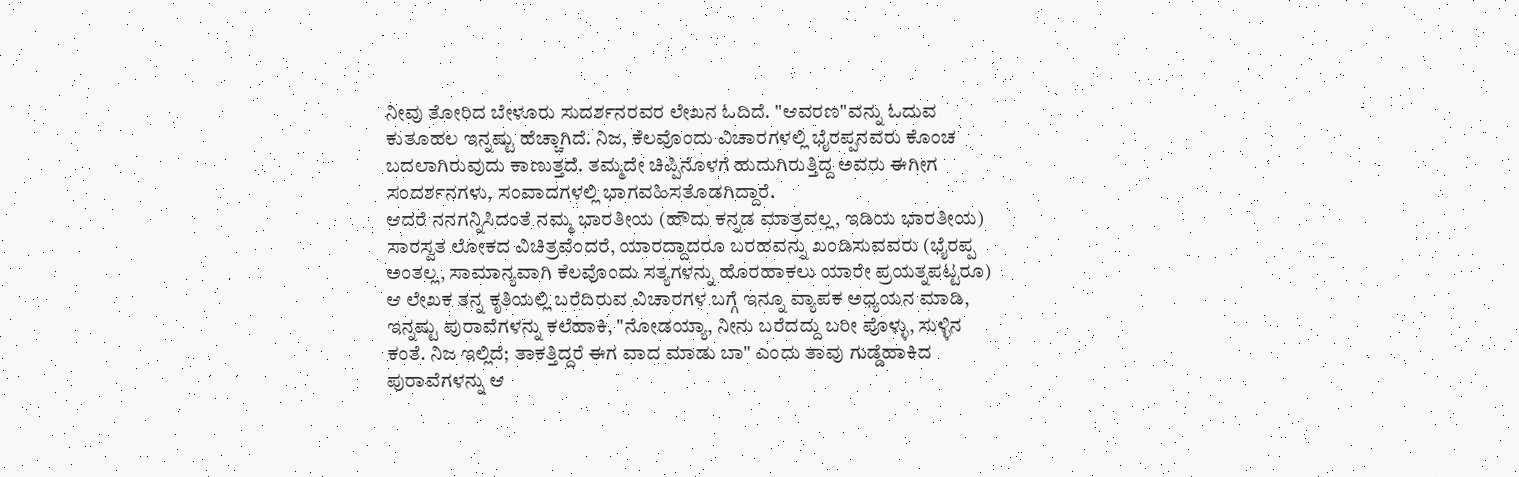ನೀವು ತೋರಿದ ಬೇಳೂರು ಸುದರ್ಶನರವರ ಲೇಖನ ಓದಿದೆ. "ಆವರಣ"ವನ್ನು ಓದುವ ಕುತೂಹಲ ಇನ್ನಷ್ಟು ಹೆಚ್ಚಾಗಿದೆ. ನಿಜ, ಕೆಲವೊಂದು ವಿಚಾರಗಳಲ್ಲಿ ಭೈರಪ್ಪನವರು ಕೊಂಚ ಬದಲಾಗಿರುವುದು ಕಾಣುತ್ತದೆ. ತಮ್ಮದೇ ಚಿಪ್ಪಿನೊಳಗೆ ಹುದುಗಿರುತ್ತಿದ್ದ ಅವರು ಈಗೀಗ ಸಂದರ್ಶನಗಳು, ಸಂವಾದಗಳಲ್ಲಿ ಭಾಗವಹಿಸತೊಡಗಿದ್ದಾರೆ.
ಆದರೆ ನನಗನ್ನಿಸಿದಂತೆ ನಮ್ಮ ಭಾರತೀಯ (ಹೌದು ಕನ್ನಡ ಮಾತ್ರವಲ್ಲ, ಇಡಿಯ ಭಾರತೀಯ) ಸಾರಸ್ವತ ಲೋಕದ ವಿಚಿತ್ರವೆಂದರೆ, ಯಾರದ್ದಾದರೂ ಬರಹವನ್ನು ಖಂಡಿಸುವವರು (ಭೈರಪ್ಪ ಅಂತಲ್ಲ, ಸಾಮಾನ್ಯವಾಗಿ ಕೆಲವೊಂದು ಸತ್ಯಗಳನ್ನು ಹೊರಹಾಕಲು ಯಾರೇ ಪ್ರಯತ್ನಪಟ್ಟರೂ) ಆ ಲೇಖಕ ತನ್ನ ಕೃತಿಯಲ್ಲಿ ಬರೆದಿರುವ ವಿಚಾರಗಳ ಬಗ್ಗೆ ಇನ್ನೂ ವ್ಯಾಪಕ ಅಧ್ಯಯನ ಮಾಡಿ, ಇನ್ನಷ್ಟು ಪುರಾವೆಗಳನ್ನು ಕಲೆಹಾಕಿ, "ನೋಡಯ್ಯಾ, ನೀನು ಬರೆದದ್ದು ಬರೀ ಪೊಳ್ಳು, ಸುಳ್ಳಿನ ಕಂತೆ. ನಿಜ ಇಲ್ಲಿದೆ; ತಾಕತ್ತಿದ್ದರೆ ಈಗ ವಾದ ಮಾಡು ಬಾ" ಎಂದು ತಾವು ಗುಡ್ಡೆಹಾಕಿದ ಪುರಾವೆಗಳನ್ನು ಆ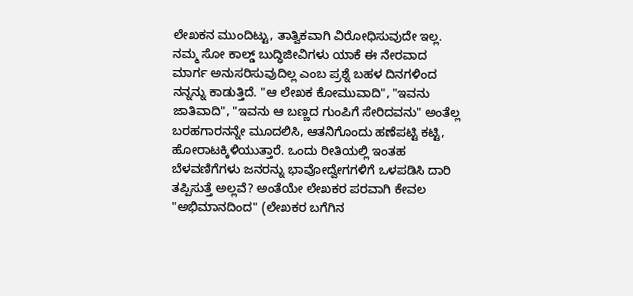ಲೇಖಕನ ಮುಂದಿಟ್ಟು, ತಾತ್ವಿಕವಾಗಿ ವಿರೋಧಿಸುವುದೇ ಇಲ್ಲ. ನಮ್ಮ ಸೋ ಕಾಲ್ಡ್ ಬುದ್ಧಿಜೀವಿಗಳು ಯಾಕೆ ಈ ನೇರವಾದ ಮಾರ್ಗ ಅನುಸರಿಸುವುದಿಲ್ಲ ಎಂಬ ಪ್ರಶ್ನೆ ಬಹಳ ದಿನಗಳಿಂದ ನನ್ನನ್ನು ಕಾಡುತ್ತಿದೆ. "ಆ ಲೇಖಕ ಕೋಮುವಾದಿ", "ಇವನು ಜಾತಿವಾದಿ", "ಇವನು ಆ ಬಣ್ಣದ ಗುಂಪಿಗೆ ಸೇರಿದವನು" ಅಂತೆಲ್ಲ ಬರಹಗಾರನನ್ನೇ ಮೂದಲಿಸಿ, ಆತನಿಗೊಂದು ಹಣೆಪಟ್ಟಿ ಕಟ್ಟಿ, ಹೋರಾಟಕ್ಕಿಳಿಯುತ್ತಾರೆ. ಒಂದು ರೀತಿಯಲ್ಲಿ ಇಂತಹ ಬೆಳವಣಿಗೆಗಳು ಜನರನ್ನು ಭಾವೋದ್ವೇಗಗಳಿಗೆ ಒಳಪಡಿಸಿ ದಾರಿ ತಪ್ಪಿಸುತ್ತೆ ಅಲ್ಲವೆ? ಅಂತೆಯೇ ಲೇಖಕರ ಪರವಾಗಿ ಕೇವಲ "ಅಭಿಮಾನದಿಂದ" (ಲೇಖಕರ ಬಗೆಗಿನ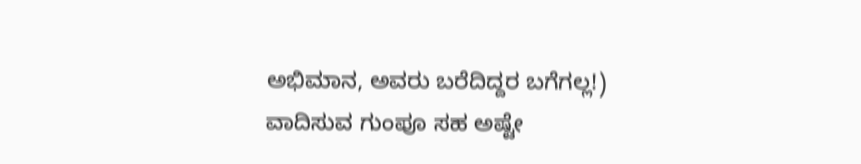ಅಭಿಮಾನ, ಅವರು ಬರೆದಿದ್ದರ ಬಗೆಗಲ್ಲ!) ವಾದಿಸುವ ಗುಂಪೂ ಸಹ ಅಷ್ಟೇ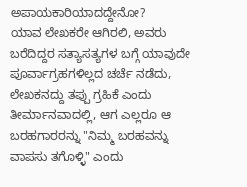ಅಪಾಯಕಾರಿಯಾದದ್ದೇನೋ?
ಯಾವ ಲೇಖಕರೇ ಆಗಿರಲಿ, ಅವರು ಬರೆದಿದ್ದರ ಸತ್ಯಾಸತ್ಯಗಳ ಬಗ್ಗೆ ಯಾವುದೇ ಪೂರ್ವಾಗ್ರಹಗಳಿಲ್ಲದ ಚರ್ಚೆ ನಡೆದು, ಲೇಖಕನದ್ದು ತಪ್ಪು ಗ್ರಹಿಕೆ ಎಂದು ತೀರ್ಮಾನವಾದಲ್ಲಿ, ಆಗ ಎಲ್ಲರೂ ಆ ಬರಹಗಾರರನ್ನು "ನಿಮ್ಮ ಬರಹವನ್ನು ವಾಪಸು ತಗೊಳ್ಳಿ" ಎಂದು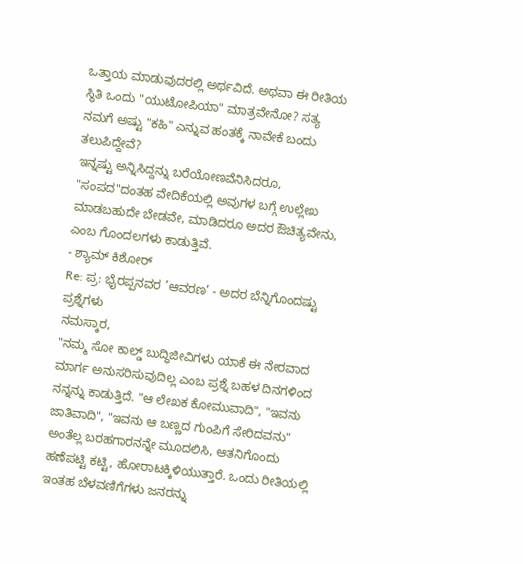ಒತ್ತಾಯ ಮಾಡುವುದರಲ್ಲಿ ಅರ್ಥವಿದೆ. ಅಥವಾ ಈ ರೀತಿಯ ಸ್ಥಿತಿ ಒಂದು "ಯುಟೋಪಿಯಾ" ಮಾತ್ರವೇನೋ? ಸತ್ಯ ನಮಗೆ ಅಷ್ಟು "ಕಹಿ" ಎನ್ನುವ ಹಂತಕ್ಕೆ ನಾವೇಕೆ ಬಂದು ತಲುಪಿದ್ದೇವೆ?
ಇನ್ನಷ್ಟು ಅನ್ನಿಸಿದ್ದನ್ನು ಬರೆಯೋಣವೆನಿಸಿದರೂ, "ಸಂಪದ"ದಂತಹ ವೇದಿಕೆಯಲ್ಲಿ ಅವುಗಳ ಬಗ್ಗೆ ಉಲ್ಲೇಖ ಮಾಡಬಹುದೇ ಬೇಡವೇ, ಮಾಡಿದರೂ ಅದರ ಔಚಿತ್ಯವೇನು, ಎಂಬ ಗೊಂದಲಗಳು ಕಾಡುತ್ತಿವೆ.
- ಶ್ಯಾಮ್ ಕಿಶೋರ್
Re: ಪ್ರ: ಭೈರಪ್ಪನವರ ’ಆವರಣ’ - ಅದರ ಬೆನ್ನಿಗೊಂದಷ್ಟು ಪ್ರಶ್ನೆಗಳು
ನಮಸ್ಕಾರ,
"ನಮ್ಮ ಸೋ ಕಾಲ್ಡ್ ಬುದ್ಧಿಜೀವಿಗಳು ಯಾಕೆ ಈ ನೇರವಾದ ಮಾರ್ಗ ಅನುಸರಿಸುವುದಿಲ್ಲ ಎಂಬ ಪ್ರಶ್ನೆ ಬಹಳ ದಿನಗಳಿಂದ ನನ್ನನ್ನು ಕಾಡುತ್ತಿದೆ. "ಆ ಲೇಖಕ ಕೋಮುವಾದಿ", "ಇವನು ಜಾತಿವಾದಿ", "ಇವನು ಆ ಬಣ್ಣದ ಗುಂಪಿಗೆ ಸೇರಿದವನು" ಅಂತೆಲ್ಲ ಬರಹಗಾರನನ್ನೇ ಮೂದಲಿಸಿ, ಆತನಿಗೊಂದು ಹಣೆಪಟ್ಟಿ ಕಟ್ಟಿ, ಹೋರಾಟಕ್ಕಿಳಿಯುತ್ತಾರೆ. ಒಂದು ರೀತಿಯಲ್ಲಿ ಇಂತಹ ಬೆಳವಣಿಗೆಗಳು ಜನರನ್ನು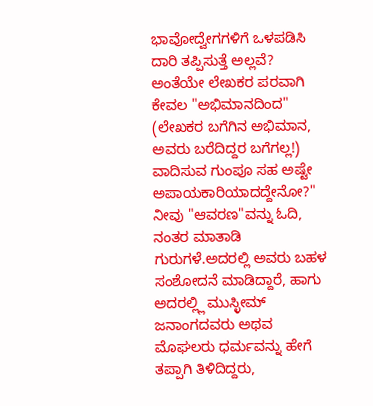ಭಾವೋದ್ವೇಗಗಳಿಗೆ ಒಳಪಡಿಸಿ ದಾರಿ ತಪ್ಪಿಸುತ್ತೆ ಅಲ್ಲವೆ? ಅಂತೆಯೇ ಲೇಖಕರ ಪರವಾಗಿ ಕೇವಲ "ಅಭಿಮಾನದಿಂದ" (ಲೇಖಕರ ಬಗೆಗಿನ ಅಭಿಮಾನ, ಅವರು ಬರೆದಿದ್ದರ ಬಗೆಗಲ್ಲ!) ವಾದಿಸುವ ಗುಂಪೂ ಸಹ ಅಷ್ಟೇ ಅಪಾಯಕಾರಿಯಾದದ್ದೇನೋ?"
ನೀವು "ಆವರಣ"ವನ್ನು ಓದಿ, ನಂತರ ಮಾತಾಡಿ ಗುರುಗಳೆ.ಅದರಲ್ಲಿ ಅವರು ಬಹಳ ಸಂಶೋದನೆ ಮಾಡಿದ್ದಾರೆ, ಹಾಗು ಅದರಲ್ಲ್ಲಿ ಮುಸ್ಳೀಮ್ ಜನಾಂಗದವರು ಅಥವ ಮೊಘಲರು ಧರ್ಮವನ್ನು ಹೇಗೆ ತಪ್ಪಾಗಿ ತಿಳಿದಿದ್ದರು,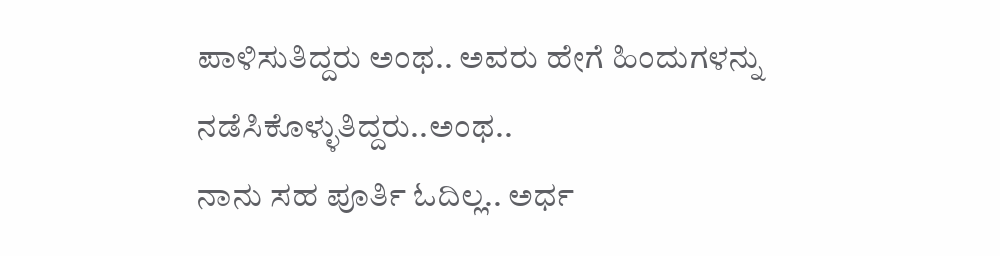ಪಾಳಿಸುತಿದ್ದರು ಅಂಥ.. ಅವರು ಹೇಗೆ ಹಿಂದುಗಳನ್ನು ನಡೆಸಿಕೊಳ್ಳುತಿದ್ದರು..ಅಂಥ..
ನಾನು ಸಹ ಪೂರ್ತಿ ಓದಿಲ್ಲ.. ಅರ್ಧ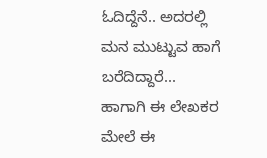ಓದಿದ್ದೆನೆ.. ಅದರಲ್ಲಿ ಮನ ಮುಟ್ಟುವ ಹಾಗೆ ಬರೆದಿದ್ದಾರೆ...
ಹಾಗಾಗಿ ಈ ಲೇಖಕರ ಮೇಲೆ ಈ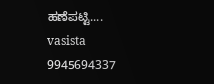ಹಣೆಪಟ್ಟಿ....
vasista
9945694337